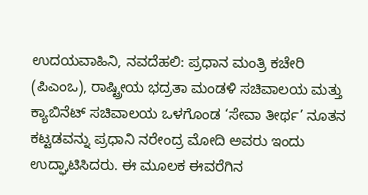ಉದಯವಾಹಿನಿ, ನವದೆಹಲಿ: ಪ್ರಧಾನ ಮಂತ್ರಿ ಕಚೇರಿ (ಪಿಎಂಒ), ರಾಷ್ಟ್ರೀಯ ಭದ್ರತಾ ಮಂಡಳಿ ಸಚಿವಾಲಯ ಮತ್ತು ಕ್ಯಾಬಿನೆಟ್ ಸಚಿವಾಲಯ ಒಳಗೊಂಡ ‘ಸೇವಾ ತೀರ್ಥ’ ನೂತನ ಕಟ್ಟಡವನ್ನು ಪ್ರಧಾನಿ ನರೇಂದ್ರ ಮೋದಿ ಅವರು ಇಂದು ಉದ್ಘಾಟಿಸಿದರು. ಈ ಮೂಲಕ ಈವರೆಗಿನ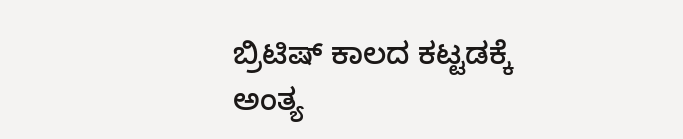ಬ್ರಿಟಿಷ್ ಕಾಲದ ಕಟ್ಟಡಕ್ಕೆ ಅಂತ್ಯ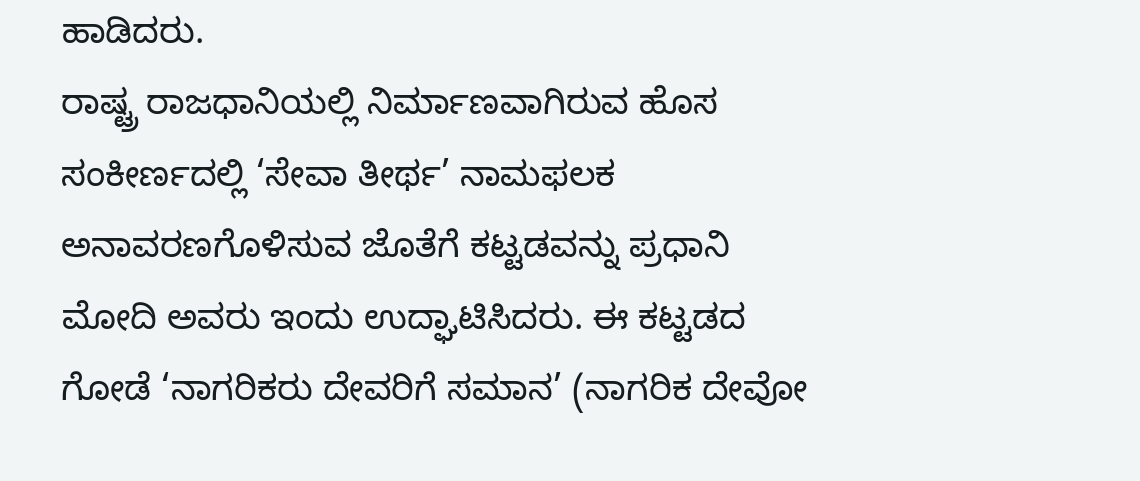ಹಾಡಿದರು.
ರಾಷ್ಟ್ರ ರಾಜಧಾನಿಯಲ್ಲಿ ನಿರ್ಮಾಣವಾಗಿರುವ ಹೊಸ ಸಂಕೀರ್ಣದಲ್ಲಿ ‘ಸೇವಾ ತೀರ್ಥ’ ನಾಮಫಲಕ ಅನಾವರಣಗೊಳಿಸುವ ಜೊತೆಗೆ ಕಟ್ಟಡವನ್ನು ಪ್ರಧಾನಿ ಮೋದಿ ಅವರು ಇಂದು ಉದ್ಘಾಟಿಸಿದರು. ಈ ಕಟ್ಟಡದ ಗೋಡೆ ‘ನಾಗರಿಕರು ದೇವರಿಗೆ ಸಮಾನ’ (ನಾಗರಿಕ ದೇವೋ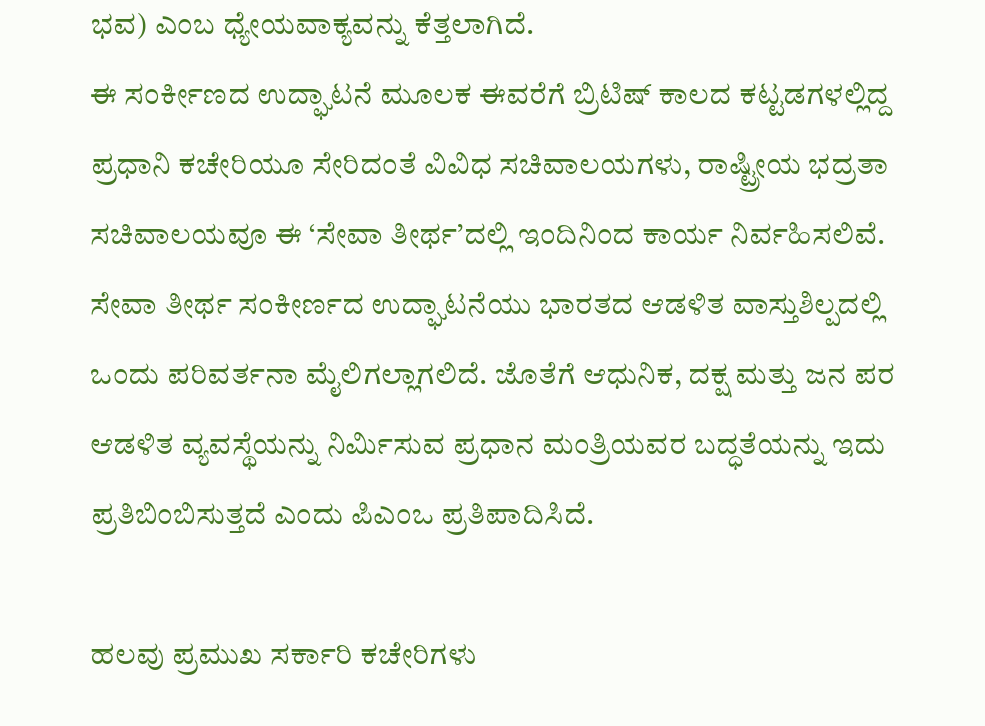ಭವ) ಎಂಬ ಧ್ಯೇಯವಾಕ್ಯವನ್ನು ಕೆತ್ತಲಾಗಿದೆ.
ಈ ಸಂರ್ಕೀಣದ ಉದ್ಘಾಟನೆ ಮೂಲಕ ಈವರೆಗೆ ಬ್ರಿಟಿಷ್ ಕಾಲದ ಕಟ್ಟಡಗಳಲ್ಲಿದ್ದ ಪ್ರಧಾನಿ ಕಚೇರಿಯೂ ಸೇರಿದಂತೆ ವಿವಿಧ ಸಚಿವಾಲಯಗಳು, ರಾಷ್ಟ್ರೀಯ ಭದ್ರತಾ ಸಚಿವಾಲಯವೂ ಈ ‘ಸೇವಾ ತೀರ್ಥ’ದಲ್ಲಿ ಇಂದಿನಿಂದ ಕಾರ್ಯ ನಿರ್ವಹಿಸಲಿವೆ. ಸೇವಾ ತೀರ್ಥ ಸಂಕೀರ್ಣದ ಉದ್ಘಾಟನೆಯು ಭಾರತದ ಆಡಳಿತ ವಾಸ್ತುಶಿಲ್ಪದಲ್ಲಿ ಒಂದು ಪರಿವರ್ತನಾ ಮೈಲಿಗಲ್ಲಾಗಲಿದೆ. ಜೊತೆಗೆ ಆಧುನಿಕ, ದಕ್ಷ ಮತ್ತು ಜನ ಪರ ಆಡಳಿತ ವ್ಯವಸ್ಥೆಯನ್ನು ನಿರ್ಮಿಸುವ ಪ್ರಧಾನ ಮಂತ್ರಿಯವರ ಬದ್ಧತೆಯನ್ನು ಇದು ಪ್ರತಿಬಿಂಬಿಸುತ್ತದೆ ಎಂದು ಪಿಎಂಒ ಪ್ರತಿಪಾದಿಸಿದೆ.

ಹಲವು ಪ್ರಮುಖ ಸರ್ಕಾರಿ ಕಚೇರಿಗಳು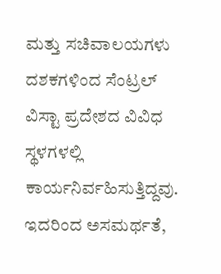ಮತ್ತು ಸಚಿವಾಲಯಗಳು ದಶಕಗಳಿಂದ ಸೆಂಟ್ರಲ್ ವಿಸ್ಟಾ ಪ್ರದೇಶದ ವಿವಿಧ ಸ್ಥಳಗಳಲ್ಲಿ ಕಾರ್ಯನಿರ್ವಹಿಸುತ್ತಿದ್ದವು. ಇದರಿಂದ ಅಸಮರ್ಥತೆ,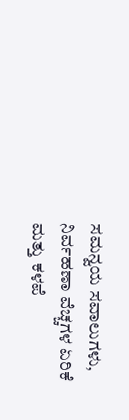ಸಮನ್ವಯ ಸವಾಲುಗಳು, ನಿರ್ವಹಣಾ ವೆಚ್ಚಗಳ ಏರಿಕೆ ಮತ್ತು ಕಳಪೆ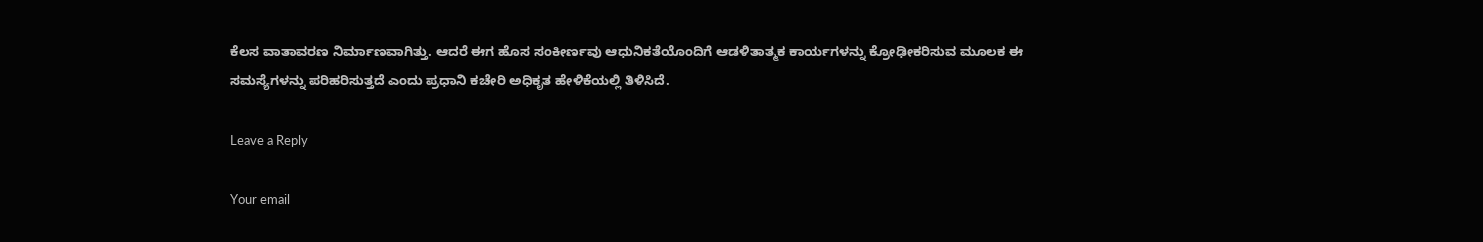ಕೆಲಸ ವಾತಾವರಣ ನಿರ್ಮಾಣವಾಗಿತ್ತು. ಆದರೆ ಈಗ ಹೊಸ ಸಂಕೀರ್ಣವು ಆಧುನಿಕತೆಯೊಂದಿಗೆ ಆಡಳಿತಾತ್ಮಕ ಕಾರ್ಯಗಳನ್ನು ಕ್ರೋಢೀಕರಿಸುವ ಮೂಲಕ ಈ ಸಮಸ್ಯೆಗಳನ್ನು ಪರಿಹರಿಸುತ್ತದೆ ಎಂದು ಪ್ರಧಾನಿ ಕಚೇರಿ ಅಧಿಕೃತ ಹೇಳಿಕೆಯಲ್ಲಿ ತಿಳಿಸಿದೆ.

Leave a Reply

Your email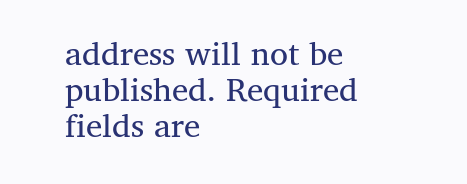address will not be published. Required fields are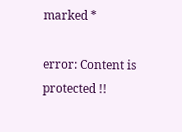marked *

error: Content is protected !!